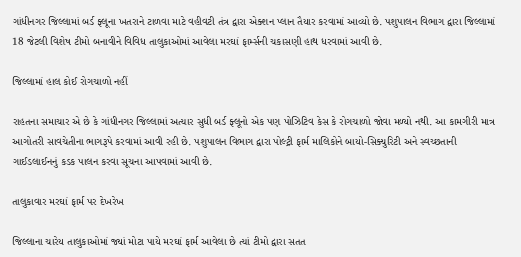ગાંધીનગર જિલ્લામાં બર્ડ ફ્લૂના ખતરાને ટાળવા માટે વહીવટી તંત્ર દ્વારા એક્શન પ્લાન તૈયાર કરવામાં આવ્યો છે. પશુપાલન વિભાગ દ્વારા જિલ્લામાં 18 જેટલી વિશેષ ટીમો બનાવીને વિવિધ તાલુકાઓમાં આવેલા મરઘાં ફાર્મ્સની ચકાસણી હાથ ધરવામાં આવી છે.

જિલ્લામાં હાલ કોઈ રોગચાળો નહીં

રાહતના સમાચાર એ છે કે ગાંધીનગર જિલ્લામાં અત્યાર સુધી બર્ડ ફ્લૂનો એક પણ પોઝિટિવ કેસ કે રોગચાળો જોવા મળ્યો નથી. આ કામગીરી માત્ર આગોતરી સાવચેતીના ભાગરૂપે કરવામાં આવી રહી છે. પશુપાલન વિભાગ દ્વારા પોલ્ટ્રી ફાર્મ માલિકોને બાયો-સિક્યુરિટી અને સ્વચ્છતાની ગાઈડલાઈનનું કડક પાલન કરવા સૂચના આપવામાં આવી છે.

તાલુકાવાર મરઘાં ફાર્મ પર દેખરેખ

જિલ્લાના ચારેય તાલુકાઓમાં જ્યાં મોટા પાયે મરઘાં ફાર્મ આવેલા છે ત્યાં ટીમો દ્વારા સતત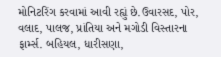મોનિટરિંગ કરવામાં આવી રહ્યું છે.ઉવારસદ, પોર, વલાદ, પાલજ, પ્રાંતિયા અને મગોડી વિસ્તારના ફાર્મ્સ. બહિયલ, ધારીસણા,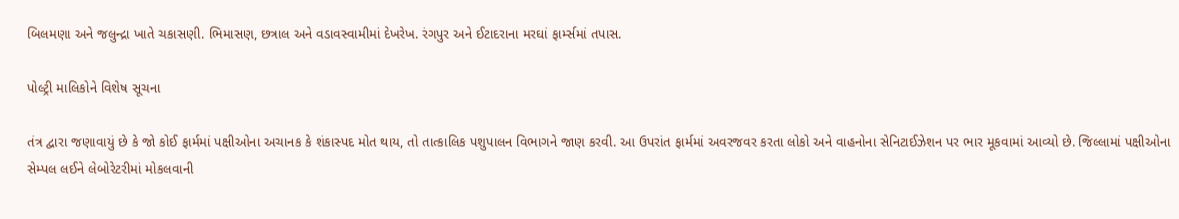બિલમણા અને જલુન્દ્રા ખાતે ચકાસણી. ભિમાસણ, છત્રાલ અને વડાવસ્વામીમાં દેખરેખ. રંગપુર અને ઈટાદરાના મરઘાં ફાર્મ્સમાં તપાસ.

પોલ્ટ્રી માલિકોને વિશેષ સૂચના

તંત્ર દ્વારા જણાવાયું છે કે જો કોઈ ફાર્મમાં પક્ષીઓના અચાનક કે શંકાસ્પદ મોત થાય, તો તાત્કાલિક પશુપાલન વિભાગને જાણ કરવી. આ ઉપરાંત ફાર્મમાં અવરજવર કરતા લોકો અને વાહનોના સેનિટાઈઝેશન પર ભાર મૂકવામાં આવ્યો છે. જિલ્લામાં પક્ષીઓના સેમ્પલ લઈને લેબોરેટરીમાં મોકલવાની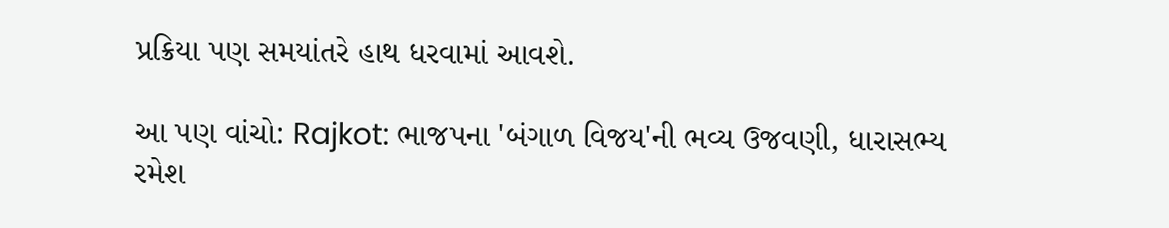પ્રક્રિયા પણ સમયાંતરે હાથ ધરવામાં આવશે.

આ પણ વાંચો: Rajkot: ભાજપના 'બંગાળ વિજય'ની ભવ્ય ઉજવણી, ધારાસભ્ય રમેશ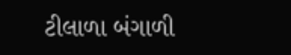ટીલાળા બંગાળી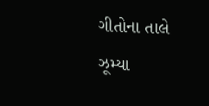ગીતોના તાલે ઝૂમ્યા